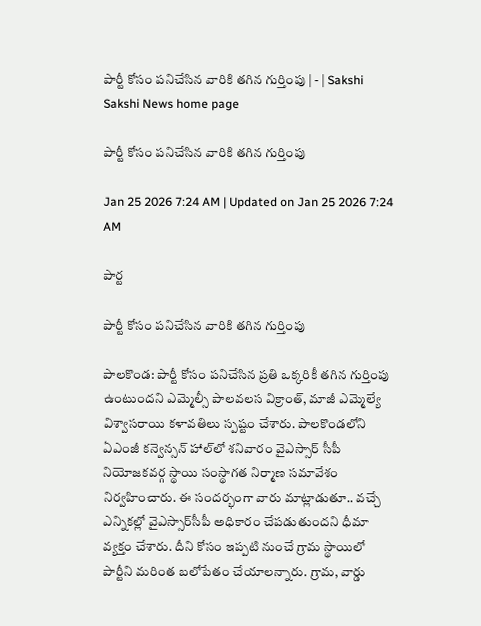పార్టీ కోసం పనిచేసిన వారికి తగిన గుర్తింపు | - | Sakshi
Sakshi News home page

పార్టీ కోసం పనిచేసిన వారికి తగిన గుర్తింపు

Jan 25 2026 7:24 AM | Updated on Jan 25 2026 7:24 AM

పార్ట

పార్టీ కోసం పనిచేసిన వారికి తగిన గుర్తింపు

పాలకొండ: పార్టీ కోసం పనిచేసిన ప్రతి ఒక్కరికీ తగిన గుర్తింపు ఉంటుందని ఎమ్మెల్సీ పాలవలస విక్రాంత్‌, మాజీ ఎమ్మెల్యే విశ్వాసరాయి కళావతిలు స్పష్టం చేశారు. పాలకొండలోని ఏఎంజీ కన్వెన్సన్‌ హాల్‌లో శనివారం వైఎస్సార్‌ సీపీ నియోజకవర్గ స్థాయి సంస్థాగత నిర్మాణ సమావేశం నిర్వహించారు. ఈ సందర్భంగా వారు మాట్లాడుతూ.. వచ్చే ఎన్నికల్లో వైఎస్సార్‌సీపీ అధికారం చేపడుతుందని ధీమా వ్యక్తం చేశారు. దీని కోసం ఇప్పటి నుంచే గ్రామ స్థాయిలో పార్టీని మరింత బలోపేతం చేయాలన్నారు. గ్రామ, వార్డు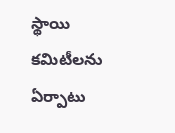స్థాయి కమిటీలను ఏర్పాటు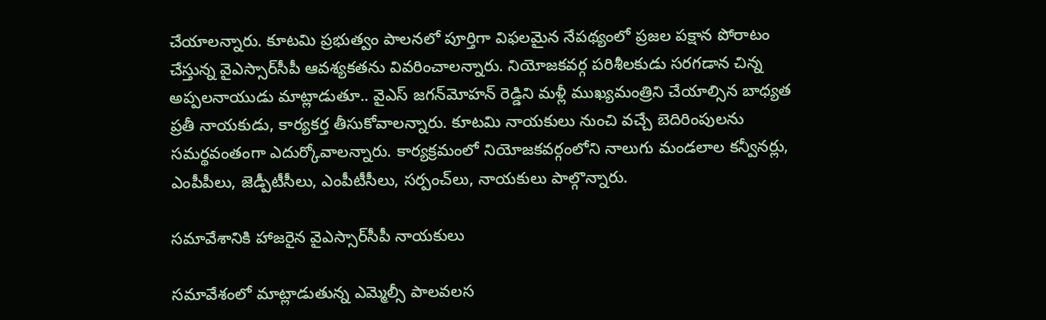చేయాలన్నారు. కూటమి ప్రభుత్వం పాలనలో పూర్తిగా విఫలమైన నేపథ్యంలో ప్రజల పక్షాన పోరాటం చేస్తున్న వైఎస్సార్‌సీపీ ఆవశ్యకతను వివరించాలన్నారు. నియోజకవర్గ పరిశీలకుడు సరగడాన చిన్న అప్పలనాయుడు మాట్లాడుతూ.. వైఎస్‌ జగన్‌మోహన్‌ రెడ్డిని మళ్లీ ముఖ్యమంత్రిని చేయాల్సిన బాధ్యత ప్రతీ నాయకుడు, కార్యకర్త తీసుకోవాలన్నారు. కూటమి నాయకులు నుంచి వచ్చే బెదిరింపులను సమర్థవంతంగా ఎదుర్కోవాలన్నారు. కార్యక్రమంలో నియోజకవర్గంలోని నాలుగు మండలాల కన్వీనర్లు, ఎంపీపీలు, జెడ్పీటీసీలు, ఎంపీటీసీలు, సర్పంచ్‌లు, నాయకులు పాల్గొన్నారు.

సమావేశానికి హాజరైన వైఎస్సార్‌సీపీ నాయకులు

సమావేశంలో మాట్లాడుతున్న ఎమ్మెల్సీ పాలవలస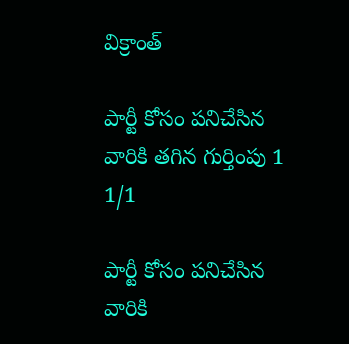విక్రాంత్‌

పార్టీ కోసం పనిచేసిన వారికి తగిన గుర్తింపు 1
1/1

పార్టీ కోసం పనిచేసిన వారికి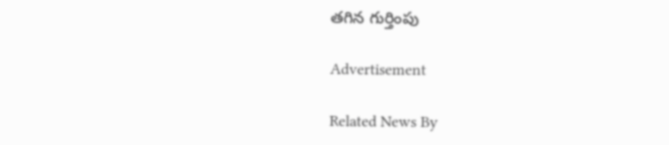తగిన గుర్తింపు

Advertisement

Related News By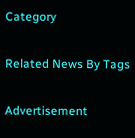Category

Related News By Tags

Advertisement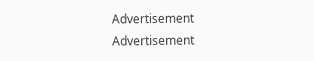Advertisement
Advertisement